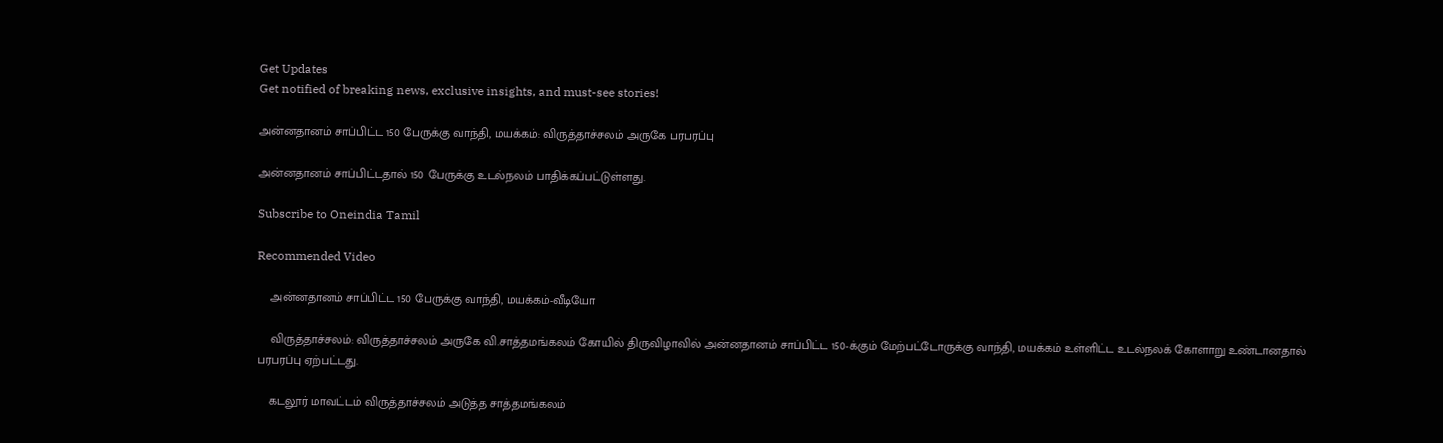Get Updates
Get notified of breaking news, exclusive insights, and must-see stories!

அன்னதானம் சாப்பிட்ட 150 பேருக்கு வாந்தி, மயக்கம்: விருத்தாச்சலம் அருகே பரபரப்பு

அன்னதானம் சாப்பிட்டதால் 150 பேருக்கு உடல்நலம் பாதிக்கப்பட்டுள்ளது.

Subscribe to Oneindia Tamil

Recommended Video

    அன்னதானம் சாப்பிட்ட 150 பேருக்கு வாந்தி, மயக்கம்-வீடியோ

    விருத்தாச்சலம்: விருத்தாச்சலம் அருகே வி.சாத்தமங்கலம் கோயில் திருவிழாவில் அன்னதானம் சாப்பிட்ட 150-க்கும் மேற்பட்டோருக்கு வாந்தி, மயக்கம் உள்ளிட்ட உடல்நலக் கோளாறு உண்டானதால் பரபரப்பு ஏற்பட்டது.

    கடலூர் மாவட்டம் விருத்தாச்சலம் அடுத்த சாத்தமங்கலம்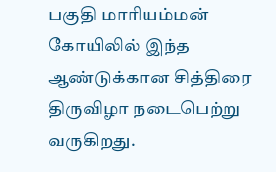பகுதி மாரியம்மன் கோயிலில் இந்த ஆண்டுக்கான சித்திரை திருவிழா நடைபெற்று வருகிறது.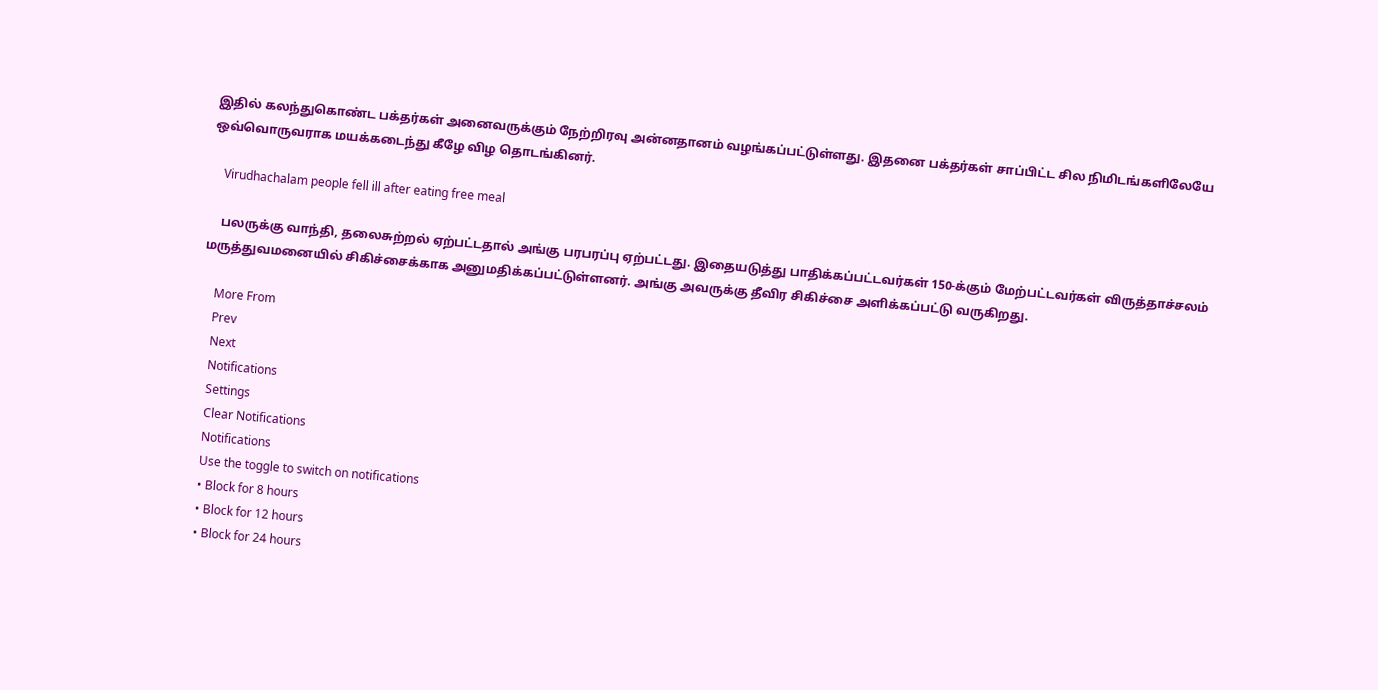இதில் கலந்துகொண்ட பக்தர்கள் அனைவருக்கும் நேற்றிரவு அன்னதானம் வழங்கப்பட்டுள்ளது. இதனை பக்தர்கள் சாப்பிட்ட சில நிமிடங்களிலேயே ஒவ்வொருவராக மயக்கடைந்து கீழே விழ தொடங்கினர்.

    Virudhachalam people fell ill after eating free meal

    பலருக்கு வாந்தி, தலைசுற்றல் ஏற்பட்டதால் அங்கு பரபரப்பு ஏற்பட்டது. இதையடுத்து பாதிக்கப்பட்டவர்கள் 150-க்கும் மேற்பட்டவர்கள் விருத்தாச்சலம் மருத்துவமனையில் சிகிச்சைக்காக அனுமதிக்கப்பட்டுள்ளனர். அங்கு அவருக்கு தீவிர சிகிச்சை அளிக்கப்பட்டு வருகிறது.

    More From
    Prev
    Next
    Notifications
    Settings
    Clear Notifications
    Notifications
    Use the toggle to switch on notifications
    • Block for 8 hours
    • Block for 12 hours
    • Block for 24 hours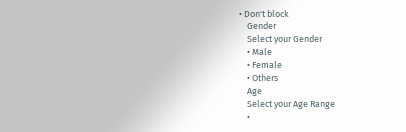• Don't block
    Gender
    Select your Gender
    • Male
    • Female
    • Others
    Age
    Select your Age Range
    •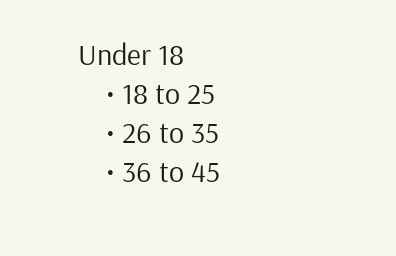Under 18
    • 18 to 25
    • 26 to 35
    • 36 to 45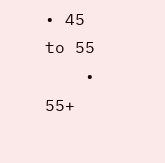• 45 to 55
    • 55+